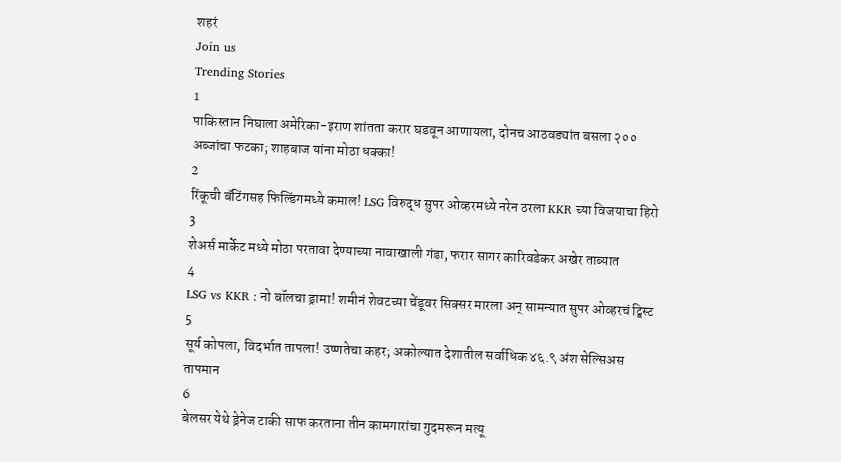शहरं
Join us
Trending Stories
1
पाकिस्तान निघाला अमेरिका-इराण शांतता करार घडवून आणायला, दोनच आठवड्यांत बसला २०० अब्जांचा फटका; शाहबाज यांना मोठा धक्का!
2
रिंकूची बॅटिंगसह फिल्डिंगमध्ये कमाल! LSG विरुद्ध सुपर ओव्हरमध्ये नरेन ठरला KKR च्या विजयाचा हिरो
3
शेअर्स मार्केट मध्ये मोठा परतावा देण्याच्या नावाखाली गंडा, फरार सागर कारिवडेकर अखेर ताब्यात
4
LSG vs KKR : नो बॉलचा ड्रामा! शमीनं शेवटच्या चेंडूवर सिक्सर मारला अन् सामन्यात सुपर ओव्हरचं ट्विस्ट
5
सूर्य कोपला, विदर्भात तापला! उष्णतेचा कहर; अकोल्यात देशातील सर्वाधिक ४६.९ अंश सेल्सिअस तापमान
6
बेलसर येथे ड्रेनेज टाकी साफ करताना तीन कामगारांचा गुदमरून मत्यू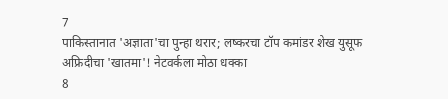7
पाकिस्तानात 'अज्ञाता'चा पुन्हा थरार; लष्करचा टॉप कमांडर शेख युसूफ अफ्रिदीचा 'खातमा'! नेटवर्कला मोठा धक्का
8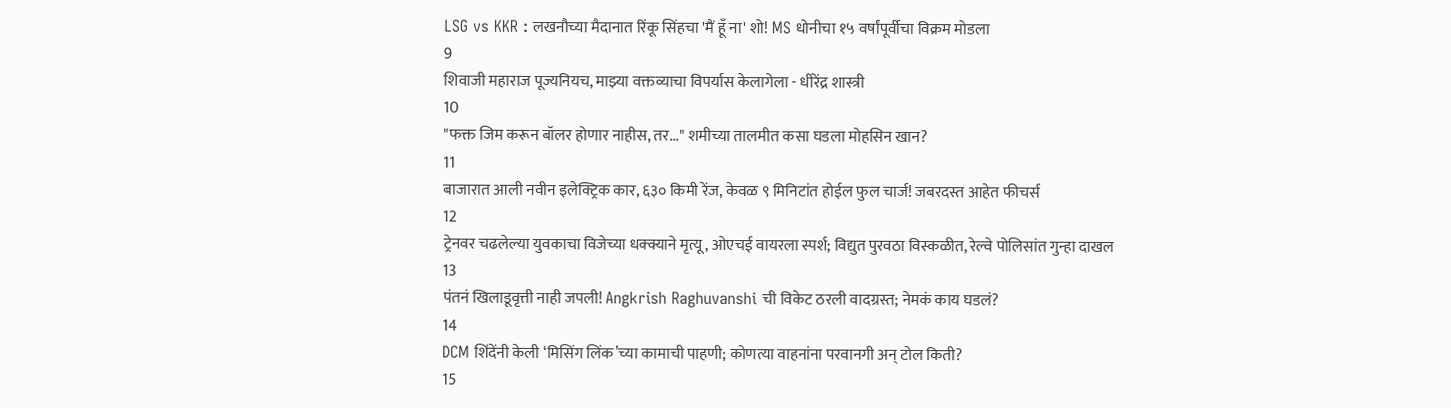LSG vs KKR : लखनौच्या मैदानात रिंकू सिंहचा 'मैं हूँ ना' शो! MS धोनीचा १५ वर्षांपूर्वीचा विक्रम मोडला
9
शिवाजी महाराज पूज्यनियच, माझ्या वक्तव्याचा विपर्यास केलागेला - धीरेंद्र शास्त्री
10
"फक्त जिम करून बॉलर होणार नाहीस, तर..." शमीच्या तालमीत कसा घडला मोहसिन खान?
11
बाजारात आली नवीन इलेक्ट्रिक कार, ६३० किमी रेंज, केवळ ९ मिनिटांत होईल फुल चार्ज! जबरदस्त आहेत फीचर्स
12
ट्रेनवर चढलेल्या युवकाचा विजेच्या धक्क्याने मृत्यू, ओएचई वायरला स्पर्श; विद्युत पुरवठा विस्कळीत, रेल्वे पोलिसांत गुन्हा दाखल
13
पंतनं खिलाडूवृत्ती नाही जपली! Angkrish Raghuvanshi ची विकेट ठरली वादग्रस्त; नेमकं काय घडलं?
14
DCM शिंदेंनी केली ‘मिसिंग लिंक’च्या कामाची पाहणी; कोणत्या वाहनांना परवानगी अन् टोल किती?
15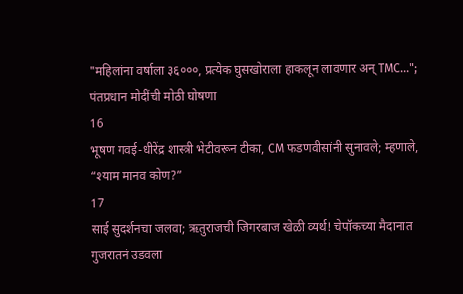"महिलांना वर्षाला ३६०००, प्रत्येक घुसखोराला हाकलून लावणार अन् TMC..."; पंतप्रधान मोदींची मोठी घोषणा
16
भूषण गवई-धीरेंद्र शास्त्री भेटीवरून टीका, CM फडणवीसांनी सुनावले; म्हणाले, “श्याम मानव कोण?”
17
साई सुदर्शनचा जलवा; ऋतुराजची जिगरबाज खेळी व्यर्थ! चेपॉकच्या मैदानात गुजरातनं उडवला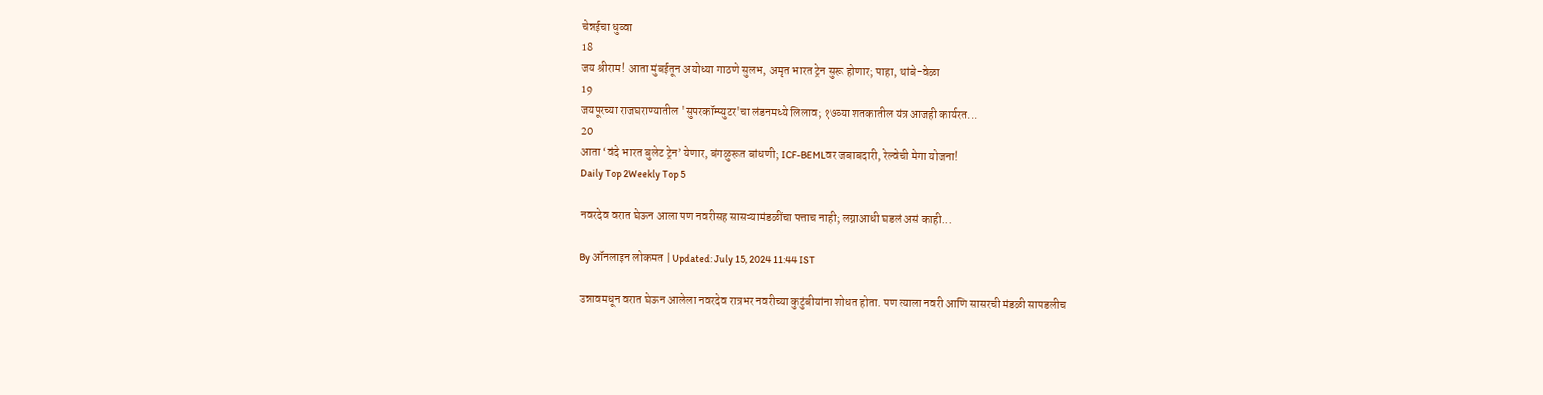चेन्नईचा धुव्वा
18
जय श्रीराम! आता मुंबईतून अयोध्या गाठणे सुलभ, अमृत भारत ट्रेन सुरू होणार; पाहा, थांबे-वेळा
19
जयपूरच्या राजघराण्यातील 'सुपरकॉम्प्युटर'चा लंडनमध्ये लिलाव; १७व्या शतकातील यंत्र आजही कार्यरत...
20
आता ‘वंदे भारत बुलेट ट्रेन’ येणार, बंगळुरूत बांधणी; ICF-BEMLवर जबाबदारी, रेल्वेची मेगा योजना!
Daily Top 2Weekly Top 5

नवरदेव वरात घेऊन आला पण नवरीसह सासऱ्यामंडळींचा पत्ताच नाही; लग्नाआधी घडलं असं काही...

By ऑनलाइन लोकमत | Updated: July 15, 2024 11:44 IST

उन्नावमधून वरात घेऊन आलेला नवरदेव रात्रभर नवरीच्या कुटुंबीयांना शोधत होता. पण त्याला नवरी आणि सासरची मंडळी सापडलीच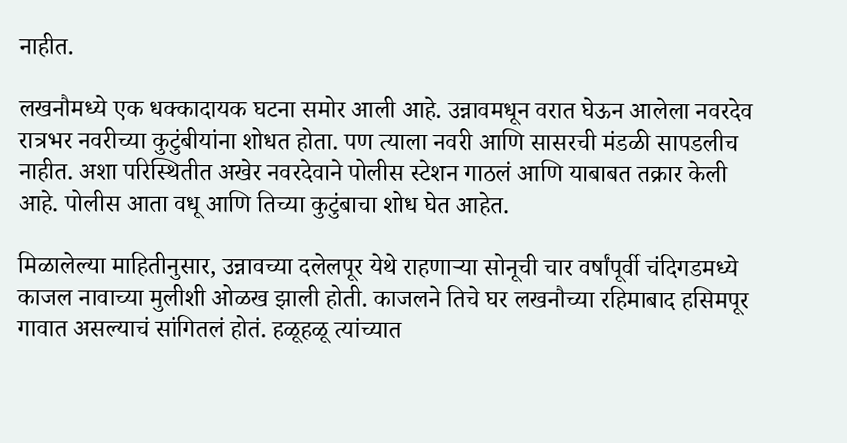नाहीत.

लखनौमध्ये एक धक्कादायक घटना समोर आली आहे. उन्नावमधून वरात घेऊन आलेला नवरदेव रात्रभर नवरीच्या कुटुंबीयांना शोधत होता. पण त्याला नवरी आणि सासरची मंडळी सापडलीच नाहीत. अशा परिस्थितीत अखेर नवरदेवाने पोलीस स्टेशन गाठलं आणि याबाबत तक्रार केली आहे. पोलीस आता वधू आणि तिच्या कुटुंबाचा शोध घेत आहेत.

मिळालेल्या माहितीनुसार, उन्नावच्या दलेलपूर येथे राहणाऱ्या सोनूची चार वर्षांपूर्वी चंदिगडमध्ये काजल नावाच्या मुलीशी ओळख झाली होती. काजलने तिचे घर लखनौच्या रहिमाबाद हसिमपूर गावात असल्याचं सांगितलं होतं. हळूहळू त्यांच्यात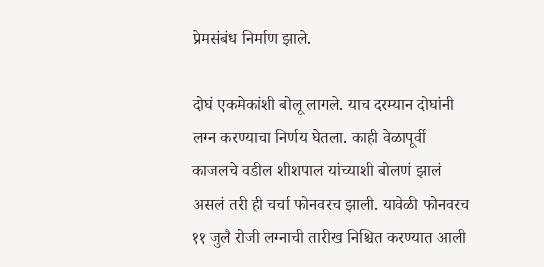प्रेमसंबंध निर्माण झाले.

दोघं एकमेकांशी बोलू लागले. याच दरम्यान दोघांनी लग्न करण्याचा निर्णय घेतला. काही वेळापूर्वी काजलचे वडील शीशपाल यांच्याशी बोलणं झालं असलं तरी ही चर्चा फोनवरच झाली. यावेळी फोनवरच ११ जुलै रोजी लग्नाची तारीख निश्चित करण्यात आली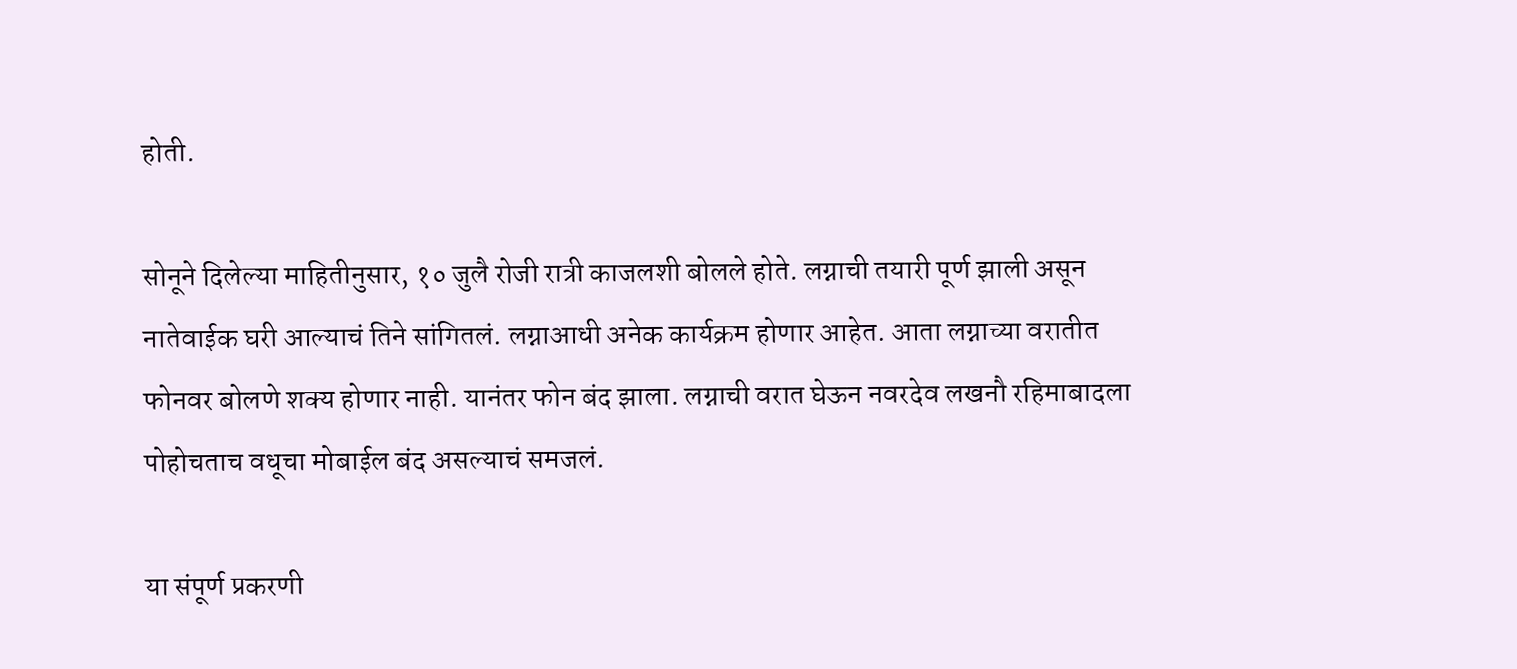होती.

सोनूने दिलेल्या माहितीनुसार, १० जुलै रोजी रात्री काजलशी बोलले होते. लग्नाची तयारी पूर्ण झाली असून नातेवाईक घरी आल्याचं तिने सांगितलं. लग्नाआधी अनेक कार्यक्रम होणार आहेत. आता लग्नाच्या वरातीत फोनवर बोलणे शक्य होणार नाही. यानंतर फोन बंद झाला. लग्नाची वरात घेऊन नवरदेव लखनौ रहिमाबादला पोहोचताच वधूचा मोबाईल बंद असल्याचं समजलं.

या संपूर्ण प्रकरणी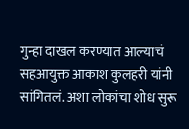गुन्हा दाखल करण्यात आल्याचं सहआयुक्त आकाश कुलहरी यांनी सांगितलं. अशा लोकांचा शोध सुरू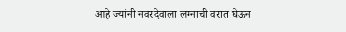आहे ज्यांनी नवरदेवाला लग्नाची वरात घेऊन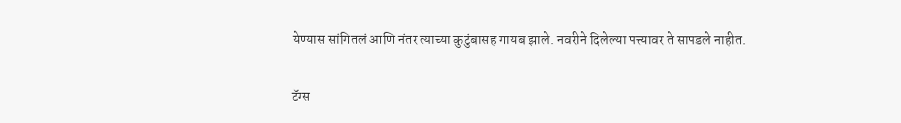येण्यास सांगितलं आणि नंतर त्याच्या कुटुंबासह गायब झाले. नवरीने दिलेल्या पत्त्यावर ते सापडले नाहीत.

टॅग्स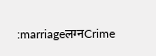:marriageलग्नCrime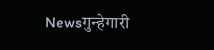Newsगुन्हेगारी